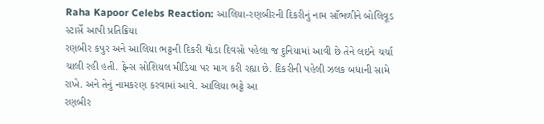Raha Kapoor Celebs Reaction: આલિયા-રણબીરની દિકરીનું નામ સાઁભળીને બોલિવૂડ સ્ટાર્સે આપી પ્રતિક્રિયા
રણબીર કપુર અને આલિયા ભટ્ટની દિકરી થોડા દિવસો પહેલા જ દુનિયામાં આવી છે તેને લઇને ચર્ચા ચાલી રહી હતી. ફેન્સ સોશિયલ મીડિયા પર માગ કરી રહ્યા છે. દિકરીની પહેલી ઝલક બધાની સામે રાખે. અને તેનું નામકરણ કરવામાં આવે. આલિયા ભટ્ટે આ
રણબીર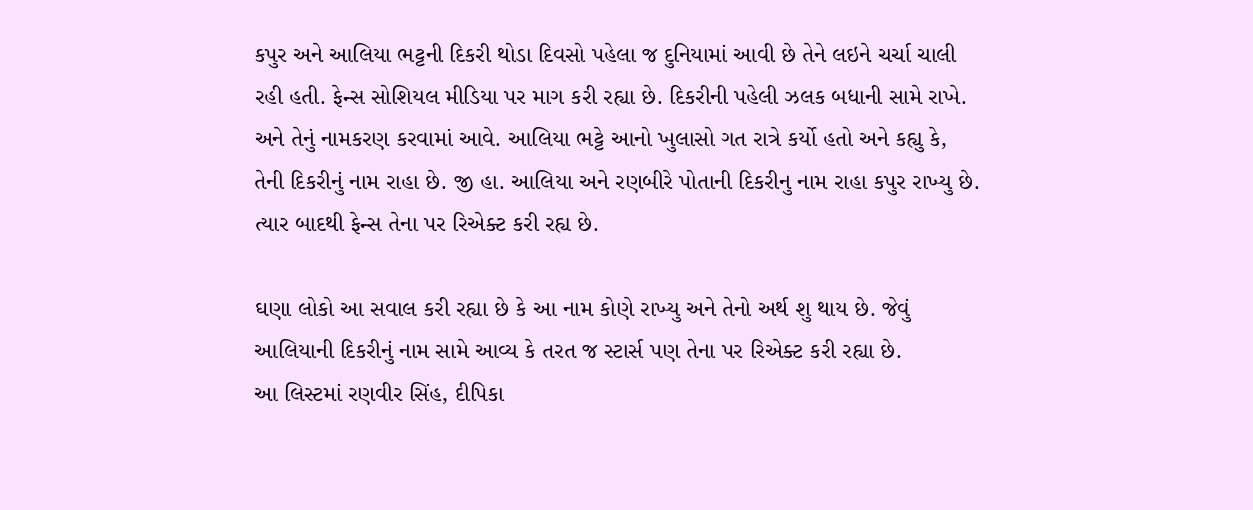કપુર અને આલિયા ભટ્ટની દિકરી થોડા દિવસો પહેલા જ દુનિયામાં આવી છે તેને લઇને ચર્ચા ચાલી રહી હતી. ફેન્સ સોશિયલ મીડિયા પર માગ કરી રહ્યા છે. દિકરીની પહેલી ઝલક બધાની સામે રાખે. અને તેનું નામકરણ કરવામાં આવે. આલિયા ભટ્ટે આનો ખુલાસો ગત રાત્રે કર્યો હતો અને કહ્યુ કે, તેની દિકરીનું નામ રાહા છે. જી હા. આલિયા અને રણબીરે પોતાની દિકરીનુ નામ રાહા કપુર રાખ્યુ છે. ત્યાર બાદથી ફેન્સ તેના પર રિએક્ટ કરી રહ્ય છે.

ઘણા લોકો આ સવાલ કરી રહ્યા છે કે આ નામ કોણે રાખ્યુ અને તેનો અર્થ શુ થાય છે. જેવું આલિયાની દિકરીનું નામ સામે આવ્ય કે તરત જ સ્ટાર્સ પણ તેના પર રિએક્ટ કરી રહ્યા છે.
આ લિસ્ટમાં રણવીર સિંહ, દીપિકા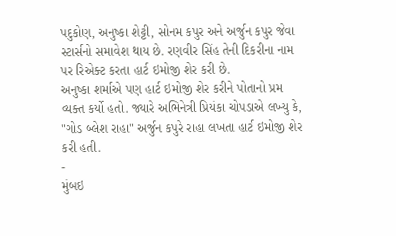પદુકોણ, અનુષ્કા શેટ્ટી, સોનમ કપુર અને અર્જુન કપુર જેવા સ્ટાર્સનો સમાવેશ થાય છે. રણવીર સિંહ તેની દિકરીના નામ પર રિએક્ટ કરતા હાર્ટ ઇમોજી શેર કરી છે.
અનુષ્કા શર્માએ પણ હાર્ટ ઇમોજી શેર કરીને પોતાનો પ્રમ વ્યક્ત કર્યો હતો. જ્યારે અભિનેત્રી પ્રિયંકા ચોપડાએ લખ્યુ કે, "ગોડ બ્લેશ રાહા" અર્જુન કપુરે રાહા લખતા હાર્ટ ઇમોજી શેર કરી હતી.
-
મુંબઇ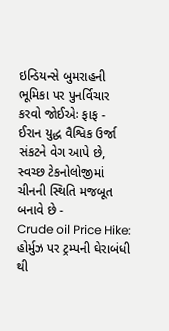ઇન્ડિયન્સે બુમરાહની ભૂમિકા પર પુનર્વિચાર કરવો જોઈએઃ ફાફ -
ઈરાન યુદ્ધ વૈશ્વિક ઉર્જા સંકટને વેગ આપે છે, સ્વચ્છ ટેકનોલોજીમાં ચીનની સ્થિતિ મજબૂત બનાવે છે -
Crude oil Price Hike: હોર્મુઝ પર ટ્રમ્પની ઘેરાબંધી થી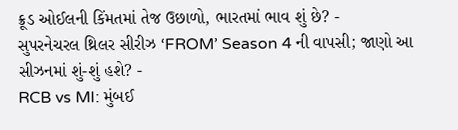ક્રૂડ ઓઈલની કિંમતમાં તેજ ઉછાળો, ભારતમાં ભાવ શું છે? -
સુપરનેચરલ થ્રિલર સીરીઝ ‘FROM’ Season 4 ની વાપસી; જાણો આ સીઝનમાં શું-શું હશે? -
RCB vs MI: મુંબઈ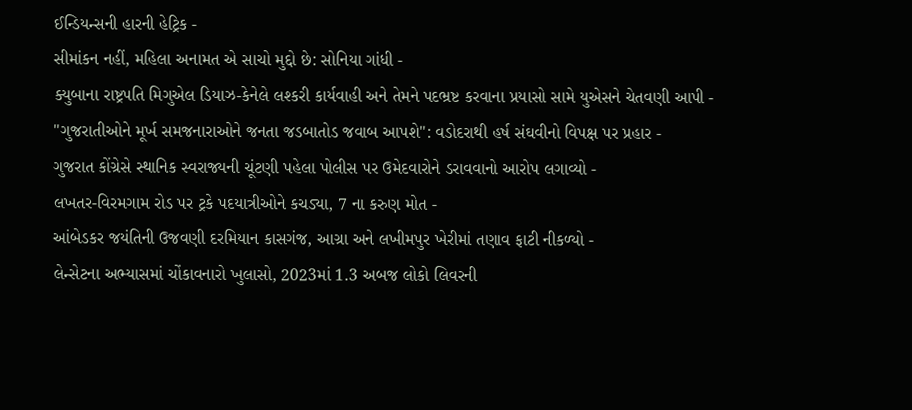ઈન્ડિયન્સની હારની હેટ્રિક -
સીમાંકન નહીં, મહિલા અનામત એ સાચો મુદ્દો છે: સોનિયા ગાંધી -
ક્યુબાના રાષ્ટ્રપતિ મિગુએલ ડિયાઝ-કેનેલે લશ્કરી કાર્યવાહી અને તેમને પદભ્રષ્ટ કરવાના પ્રયાસો સામે યુએસને ચેતવણી આપી -
"ગુજરાતીઓને મૂર્ખ સમજનારાઓને જનતા જડબાતોડ જવાબ આપશે": વડોદરાથી હર્ષ સંઘવીનો વિપક્ષ પર પ્રહાર -
ગુજરાત કોંગ્રેસે સ્થાનિક સ્વરાજ્યની ચૂંટણી પહેલા પોલીસ પર ઉમેદવારોને ડરાવવાનો આરોપ લગાવ્યો -
લખતર-વિરમગામ રોડ પર ટ્રકે પદયાત્રીઓને કચડ્યા, 7 ના કરુણ મોત -
આંબેડકર જયંતિની ઉજવણી દરમિયાન કાસગંજ, આગ્રા અને લખીમપુર ખેરીમાં તણાવ ફાટી નીકળ્યો -
લેન્સેટના અભ્યાસમાં ચોંકાવનારો ખુલાસો, 2023માં 1.3 અબજ લોકો લિવરની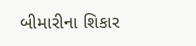બીમારીના શિકાર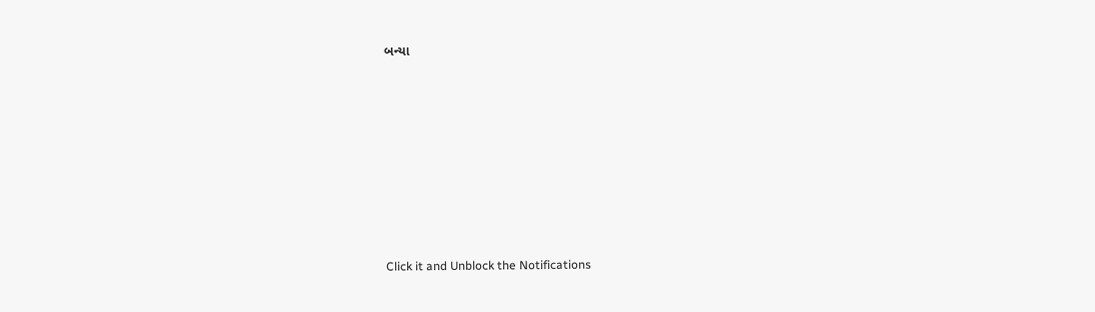બન્યા









Click it and Unblock the Notifications